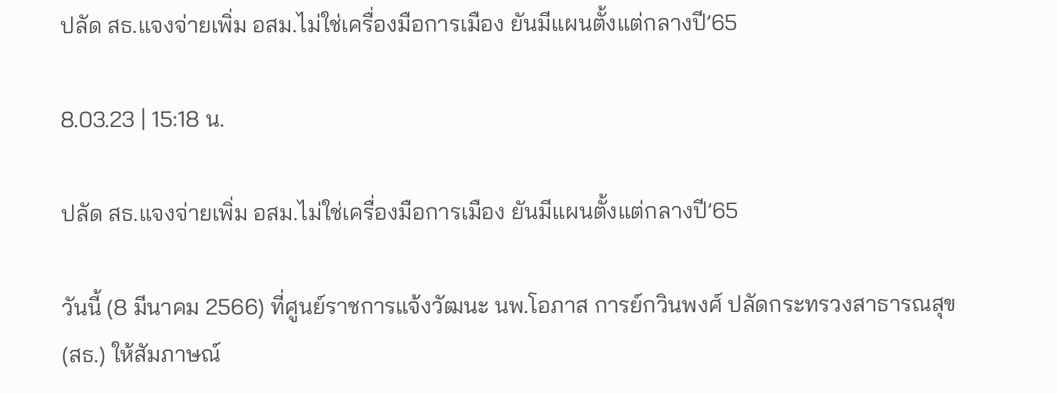ปลัด สธ.แจงจ่ายเพิ่ม อสม.ไม่ใช่เครื่องมือการเมือง ยันมีแผนตั้งแต่กลางปี’65

8.03.23 | 15:18 น.

ปลัด สธ.แจงจ่ายเพิ่ม อสม.ไม่ใช่เครื่องมือการเมือง ยันมีแผนตั้งแต่กลางปี’65

วันนี้ (8 มีนาคม 2566) ที่ศูนย์ราชการแจ้งวัฒนะ นพ.โอภาส การย์กวินพงศ์ ปลัดกระทรวงสาธารณสุข (สธ.) ให้สัมภาษณ์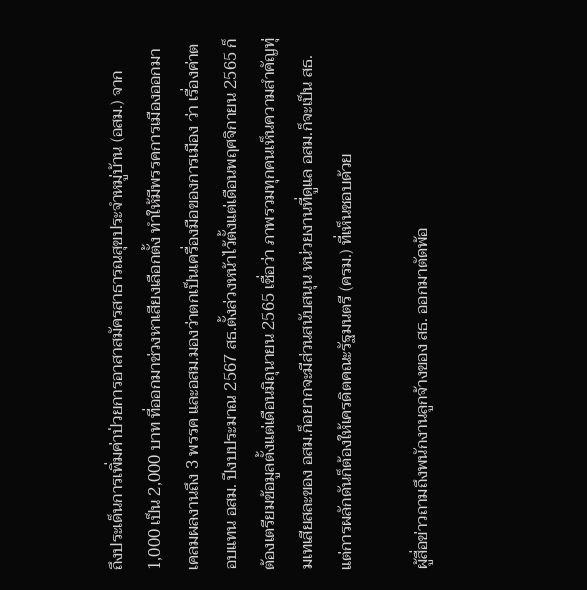ถึงประเด็นการเพิ่มค่าป่วยการอาสาสมัครสาธารณสุขประจำหมู่บ้าน (อสม.) จาก 1,000 เป็น 2,000 บาท ที่ออกมาช่วงหาเสียงเลือกตั้ง ทำให้มีพรรคการเมืองออกมาเคลมผลงานถึง 3 พรรค และอสม.มองว่าตกเป็นเครื่องมือของการเมือง ว่า เรื่องค่าตอบแทน อสม. ปีงบประมาณ 2567 สธ.ตั้งล่วงหน้าไว้ตั้งแต่เดือนพฤศจิกายน 2565 ก็ต้องเตรียมข้อมูลตั้งแต่เดือนมิถุนายน 2565 เชื่อว่า ภาพรวมทุกคนเห็นความสำคัญทุ่มเทเสียสละของ อสม.ก็อยากจะมีส่วนสนับสนุน หน่วยงานที่ดูแล อสม.ก็จะเป็น สธ. แต่การผลักดันก็ต้องให้เครดิตคณะรัฐมนตรี (ครม.) ที่เห็นชอบด้วย

ผู้สื่อข่าวถามถึงพนักงานลูกจ้างของ สธ. ออกมาตัดพ้อ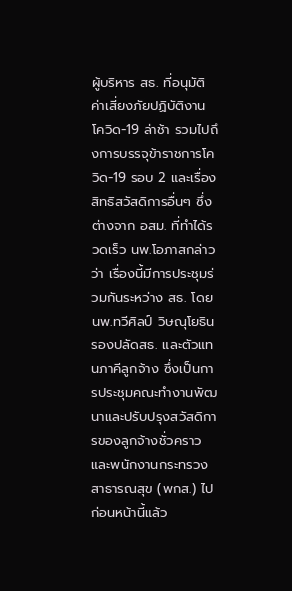ผู้บริหาร สธ. ที่อนุมัติค่าเสี่ยงภัยปฏิบัติงานโควิด-19 ล่าช้า รวมไปถึงการบรรจุข้าราชการโควิด-19 รอบ 2 และเรื่องสิทธิสวัสดิการอื่นๆ ซึ่งต่างจาก อสม. ที่ทำได้รวดเร็ว นพ.โอภาสกล่าวว่า เรื่องนี้มีการประชุมร่วมกันระหว่าง สธ. โดย นพ.ทวีศิลป์ วิษณุโยธิน รองปลัดสธ. และตัวแทนภาคีลูกจ้าง ซึ่งเป็นการประชุมคณะทำงานพัฒนาและปรับปรุงสวัสดิการของลูกจ้างชั่วคราวและพนักงานกระทรวงสาธารณสุข (พกส.) ไปก่อนหน้านี้แล้ว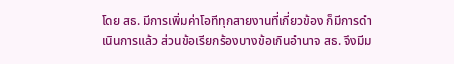โดย สธ. มีการเพิ่มค่าโอทีทุกสายงานที่เกี่ยวข้อง ก็มีการดำเนินการแล้ว ส่วนข้อเรียกร้องบางข้อเกินอำนาจ สธ. จึงมีม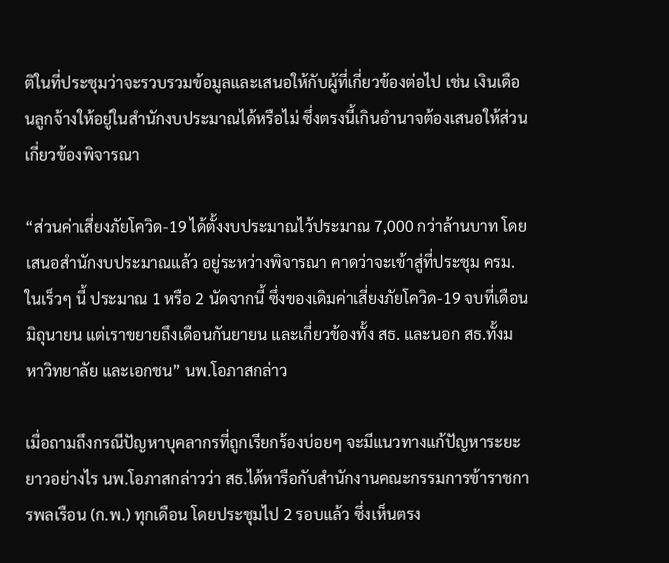ติในที่ประชุมว่าจะรวบรวมข้อมูลและเสนอให้กับผู้ที่เกี่ยวข้องต่อไป เช่น เงินเดือนลูกจ้างให้อยู่ในสำนักงบประมาณได้หรือไม่ ซึ่งตรงนี้เกินอำนาจต้องเสนอให้ส่วนเกี่ยวข้องพิจารณา

“ส่วนค่าเสี่ยงภัยโควิด-19 ได้ตั้งงบประมาณไว้ประมาณ 7,000 กว่าล้านบาท โดยเสนอสำนักงบประมาณแล้ว อยู่ระหว่างพิจารณา คาดว่าจะเข้าสู่ที่ประชุม ครม.ในเร็วๆ นี้ ประมาณ 1 หรือ 2 นัดจากนี้ ซึ่งของเดิมค่าเสี่ยงภัยโควิด-19 จบที่เดือนมิถุนายน แต่เราขยายถึงเดือนกันยายน และเกี่ยวข้องทั้ง สธ. และนอก สธ.ทั้งมหาวิทยาลัย และเอกชน” นพ.โอภาสกล่าว

เมื่อถามถึงกรณีปัญหาบุคลากรที่ถูกเรียกร้องบ่อยๆ จะมีแนวทางแก้ปัญหาระยะยาวอย่างไร นพ.โอภาสกล่าวว่า สธ.ได้หารือกับสำนักงานคณะกรรมการข้าราชการพลเรือน (ก.พ.) ทุกเดือน โดยประชุมไป 2 รอบแล้ว ซึ่งเห็นตรง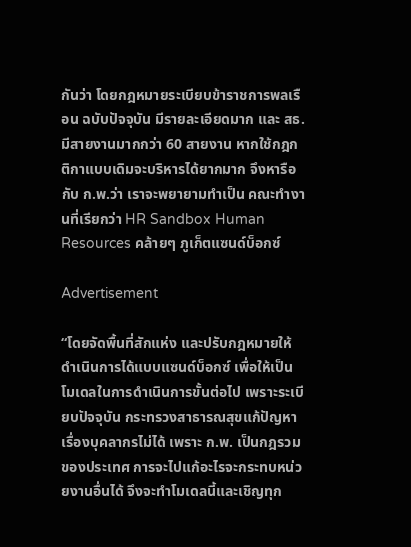กันว่า โดยกฎหมายระเบียบข้าราชการพลเรือน ฉบับปัจจุบัน มีรายละเอียดมาก และ สธ.มีสายงานมากกว่า 60 สายงาน หากใช้กฎกติกาแบบเดิมจะบริหารได้ยากมาก จึงหารือกับ ก.พ.ว่า เราจะพยายามทำเป็น คณะทำงานที่เรียกว่า HR Sandbox Human Resources คล้ายๆ ภูเก็ตแซนด์บ็อกซ์

Advertisement

“โดยจัดพื้นที่สักแห่ง และปรับกฎหมายให้ดำเนินการได้แบบแซนด์บ็อกซ์ เพื่อให้เป็นโมเดลในการดำเนินการขั้นต่อไป เพราะระเบียบปัจจุบัน กระทรวงสาธารณสุขแก้ปัญหาเรื่องบุคลากรไม่ได้ เพราะ ก.พ. เป็นกฎรวมของประเทศ การจะไปแก้อะไรจะกระทบหน่วยงานอื่นได้ จึงจะทำโมเดลนี้และเชิญทุก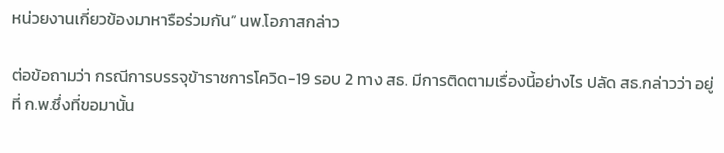หน่วยงานเกี่ยวข้องมาหารือร่วมกัน” นพ.โอภาสกล่าว

ต่อข้อถามว่า กรณีการบรรจุข้าราชการโควิด-19 รอบ 2 ทาง สธ. มีการติดตามเรื่องนี้อย่างไร ปลัด สธ.กล่าวว่า อยู่ที่ ก.พ.ซึ่งที่ขอมานั้น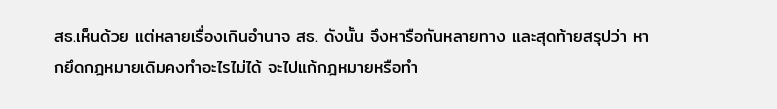สธ.เห็นด้วย แต่หลายเรื่องเกินอำนาจ สธ. ดังนั้น จึงหารือกันหลายทาง และสุดท้ายสรุปว่า หากยึดกฎหมายเดิมคงทำอะไรไม่ได้ จะไปแก้กฎหมายหรือทำ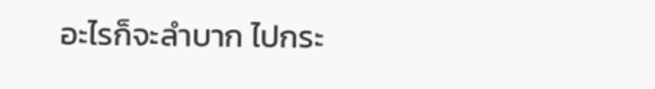อะไรก็จะลำบาก ไปกระ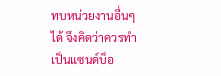ทบหน่วยงานอื่นๆได้ จึงคิดว่าควรทำเป็นแซนด์บ็อ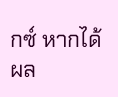กซ์ หากได้ผล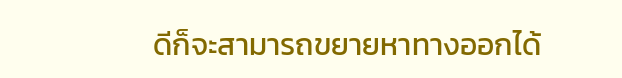ดีก็จะสามารถขยายหาทางออกได้